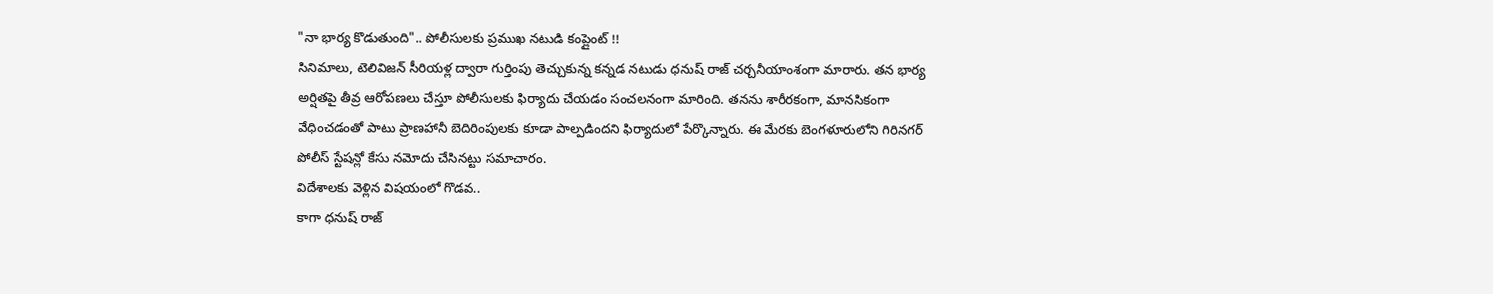"నా భార్య కొడుతుంది".. పోలీసులకు ప్రముఖ నటుడి కంప్లైంట్ !!
సినిమాలు, టెలివిజన్ సీరియళ్ల ద్వారా గుర్తింపు తెచ్చుకున్న కన్నడ నటుడు ధనుష్ రాజ్ చర్చనీయాంశంగా మారారు. తన భార్య అర్షితపై తీవ్ర ఆరోపణలు చేస్తూ పోలీసులకు ఫిర్యాదు చేయడం సంచలనంగా మారింది. తనను శారీరకంగా, మానసికంగా వేధించడంతో పాటు ప్రాణహానీ బెదిరింపులకు కూడా పాల్పడిందని ఫిర్యాదులో పేర్కొన్నారు. ఈ మేరకు బెంగళూరులోని గిరినగర్ పోలీస్ స్టేషన్లో కేసు నమోదు చేసినట్టు సమాచారం.
విదేశాలకు వెళ్లిన విషయంలో గొడవ..
కాగా ధనుష్ రాజ్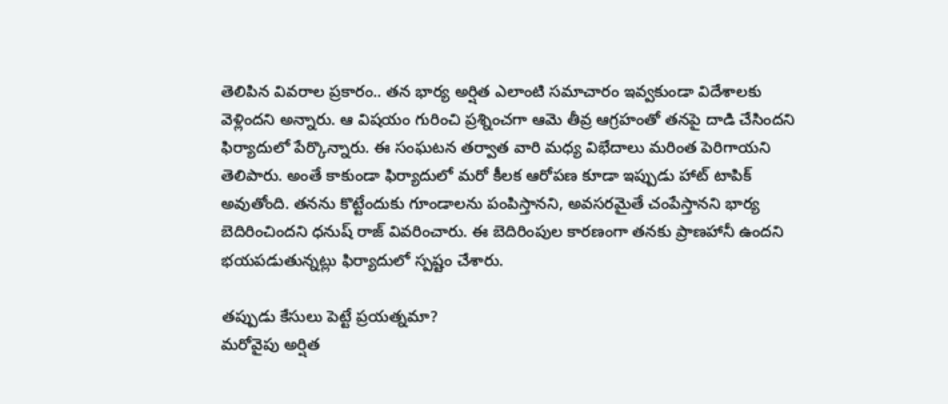తెలిపిన వివరాల ప్రకారం.. తన భార్య అర్షిత ఎలాంటి సమాచారం ఇవ్వకుండా విదేశాలకు వెళ్లిందని అన్నారు. ఆ విషయం గురించి ప్రశ్నించగా ఆమె తీవ్ర ఆగ్రహంతో తనపై దాడి చేసిందని ఫిర్యాదులో పేర్కొన్నారు. ఈ సంఘటన తర్వాత వారి మధ్య విభేదాలు మరింత పెరిగాయని తెలిపారు. అంతే కాకుండా ఫిర్యాదులో మరో కీలక ఆరోపణ కూడా ఇప్పుడు హాట్ టాపిక్ అవుతోంది. తనను కొట్టేందుకు గూండాలను పంపిస్తానని, అవసరమైతే చంపేస్తానని భార్య బెదిరించిందని ధనుష్ రాజ్ వివరించారు. ఈ బెదిరింపుల కారణంగా తనకు ప్రాణహానీ ఉందని భయపడుతున్నట్లు ఫిర్యాదులో స్పష్టం చేశారు.

తప్పుడు కేసులు పెట్టే ప్రయత్నమా?
మరోవైపు అర్షిత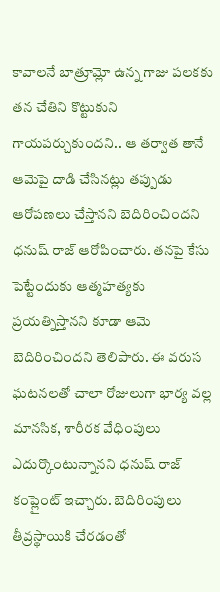కావాలనే బాత్రూమ్లో ఉన్న గాజు పలకకు తన చేతిని కొట్టుకుని గాయపర్చుకుందని.. ఆ తర్వాత తానే ఆమెపై దాడి చేసినట్లు తప్పుడు ఆరోపణలు చేస్తానని బెదిరించిందని ధనుష్ రాజ్ ఆరోపించారు. తనపై కేసు పెట్టేందుకు ఆత్మహత్యకు ప్రయత్నిస్తానని కూడా ఆమె బెదిరించిందని తెలిపారు. ఈ వరుస ఘటనలతో చాలా రోజులుగా భార్య వల్ల మానసిక, శారీరక వేధింపులు ఎదుర్కొంటున్నానని ధనుష్ రాజ్ కంప్లైంట్ ఇచ్చారు. బెదిరింపులు తీవ్రస్థాయికి చేరడంతో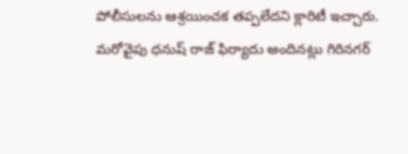పోలీసులను ఆశ్రయించక తప్పలేదని క్లారిటీ ఇచ్చారు.
మరోవైపు ధనుష్ రాజ్ ఫిర్యాదు అందినట్లు గిరినగర్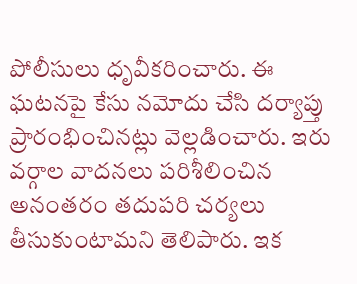పోలీసులు ధృవీకరించారు. ఈ ఘటనపై కేసు నమోదు చేసి దర్యాప్తు ప్రారంభించినట్లు వెల్లడించారు. ఇరు వర్గాల వాదనలు పరిశీలించిన అనంతరం తదుపరి చర్యలు తీసుకుంటామని తెలిపారు. ఇక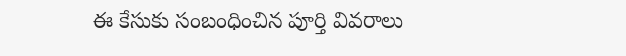ఈ కేసుకు సంబంధించిన పూర్తి వివరాలు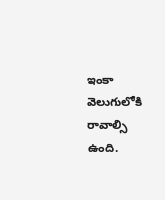ఇంకా వెలుగులోకి రావాల్సి ఉంది.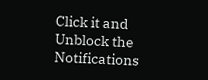Click it and Unblock the Notifications